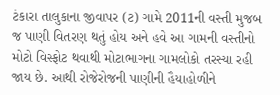ટંકારા તાલુકાના જીવાપર (ટ) ગામે 2011ની વસ્તી મુજબ જ પાણી વિતરણ થતું હોય અને હવે આ ગામની વસ્તીનો મોટો વિસ્ફોટ થવાથી મોટાભાગના ગામલોકો તરસ્યા રહી જાય છે. આથી રોજેરોજની પાણીની હૈયાહોળીને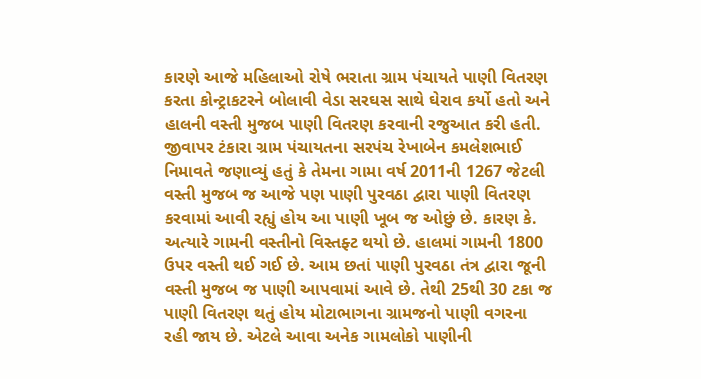કારણે આજે મહિલાઓ રોષે ભરાતા ગ્રામ પંચાયતે પાણી વિતરણ કરતા કોન્ટ્રાકટરને બોલાવી વેડા સરઘસ સાથે ઘેરાવ કર્યો હતો અને હાલની વસ્તી મુજબ પાણી વિતરણ કરવાની રજુઆત કરી હતી.
જીવાપર ટંકારા ગ્રામ પંચાયતના સરપંચ રેખાબેન કમલેશભાઈ નિમાવતે જણાવ્યું હતું કે તેમના ગામા વર્ષ 2011ની 1267 જેટલી વસ્તી મુજબ જ આજે પણ પાણી પુરવઠા દ્વારા પાણી વિતરણ કરવામાં આવી રહ્યું હોય આ પાણી ખૂબ જ ઓછું છે. કારણ કે. અત્યારે ગામની વસ્તીનો વિસ્તફ્ટ થયો છે. હાલમાં ગામની 1800 ઉપર વસ્તી થઈ ગઈ છે. આમ છતાં પાણી પુરવઠા તંત્ર દ્વારા જૂની વસ્તી મુજબ જ પાણી આપવામાં આવે છે. તેથી 25થી 30 ટકા જ પાણી વિતરણ થતું હોય મોટાભાગના ગ્રામજનો પાણી વગરના રહી જાય છે. એટલે આવા અનેક ગામલોકો પાણીની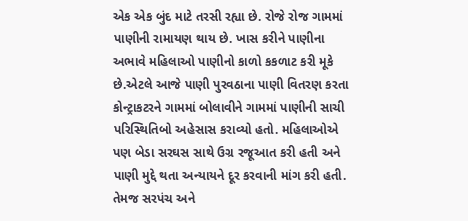એક એક બુંદ માટે તરસી રહ્યા છે. રોજે રોજ ગામમાં પાણીની રામાયણ થાય છે. ખાસ કરીને પાણીના અભાવે મહિલાઓ પાણીનો કાળો કકળાટ કરી મૂકે છે.એટલે આજે પાણી પુરવઠાના પાણી વિતરણ કરતા કોન્ટ્રાકટરને ગામમાં બોલાવીને ગામમાં પાણીની સાચી પરિસ્થિતિબો અહેસાસ કરાવ્યો હતો. મહિલાઓએ પણ બેડા સરઘસ સાથે ઉગ્ર રજૂઆત કરી હતી અને પાણી મુદ્દે થતા અન્યાયને દૂર કરવાની માંગ કરી હતી. તેમજ સરપંચ અને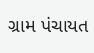ગ્રામ પંચાયત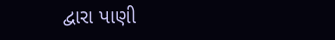દ્વારા પાણી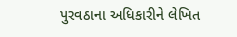પુરવઠાના અધિકારીને લેખિત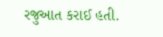રજુઆત કરાઈ હતી.